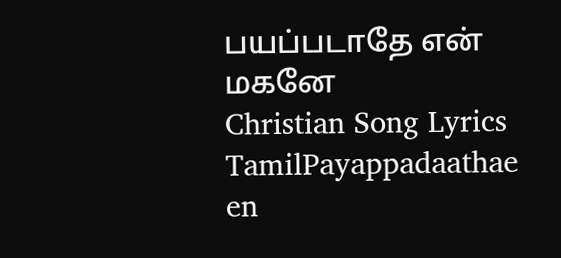பயப்படாதே என் மகனே
Christian Song Lyrics
TamilPayappadaathae en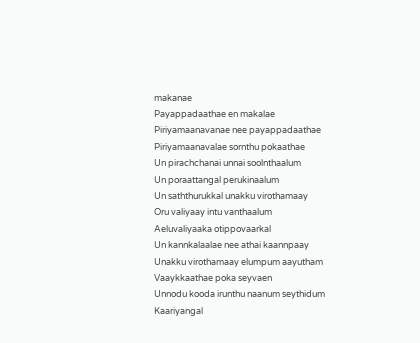makanae
Payappadaathae en makalae
Piriyamaanavanae nee payappadaathae
Piriyamaanavalae sornthu pokaathae
Un pirachchanai unnai soolnthaalum
Un poraattangal perukinaalum
Un saththurukkal unakku virothamaay
Oru valiyaay intu vanthaalum
Aeluvaliyaaka otippovaarkal
Un kannkalaalae nee athai kaannpaay
Unakku virothamaay elumpum aayutham
Vaaykkaathae poka seyvaen
Unnodu kooda irunthu naanum seythidum
Kaariyangal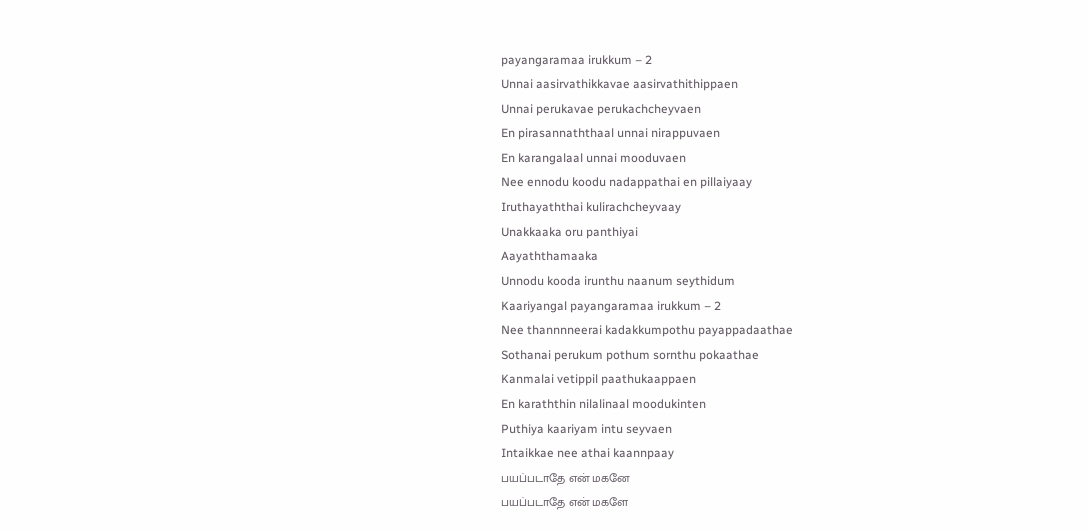payangaramaa irukkum – 2
Unnai aasirvathikkavae aasirvathithippaen
Unnai perukavae perukachcheyvaen
En pirasannaththaal unnai nirappuvaen
En karangalaal unnai mooduvaen
Nee ennodu koodu nadappathai en pillaiyaay
Iruthayaththai kulirachcheyvaay
Unakkaaka oru panthiyai
Aayaththamaaka
Unnodu kooda irunthu naanum seythidum
Kaariyangal payangaramaa irukkum – 2
Nee thannnneerai kadakkumpothu payappadaathae
Sothanai perukum pothum sornthu pokaathae
Kanmalai vetippil paathukaappaen
En karaththin nilalinaal moodukinten
Puthiya kaariyam intu seyvaen
Intaikkae nee athai kaannpaay
பயப்படாதே என் மகனே
பயப்படாதே என் மகளே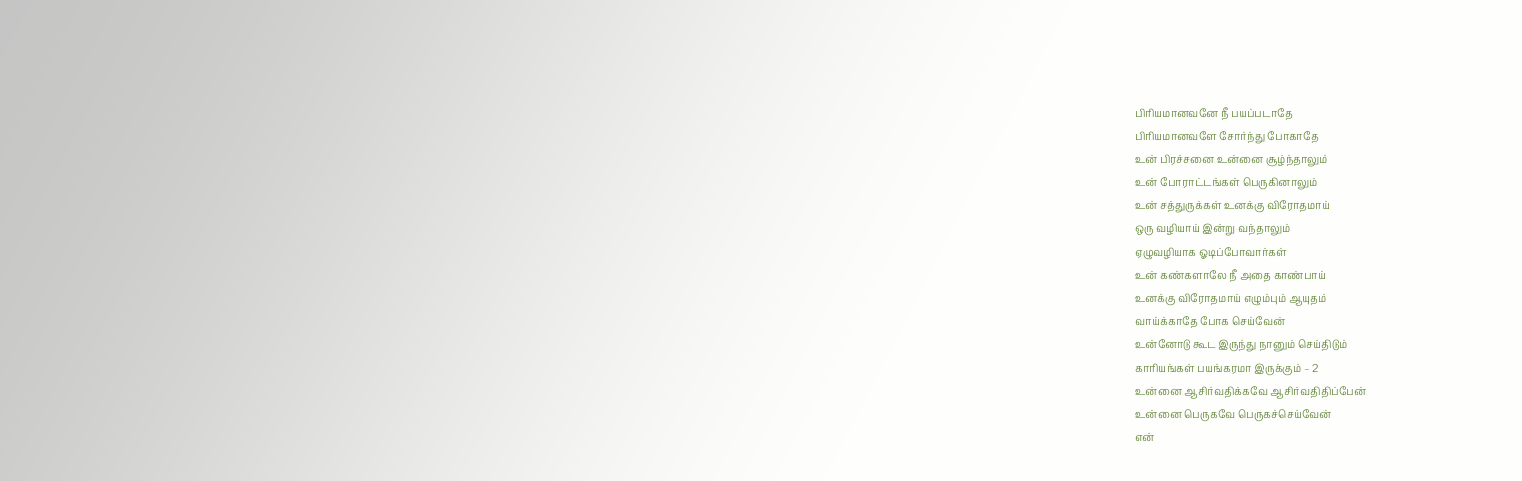பிரியமானவனே நீ பயப்படாதே
பிரியமானவளே சோர்ந்து போகாதே
உன் பிரச்சனை உன்னை சூழ்ந்தாலும்
உன் போராட்டங்கள் பெருகினாலும்
உன் சத்துருக்கள் உனக்கு விரோதமாய்
ஒரு வழியாய் இன்று வந்தாலும்
ஏழுவழியாக ஓடிப்போவார்கள்
உன் கண்களாலே நீ அதை காண்பாய்
உனக்கு விரோதமாய் எழும்பும் ஆயுதம்
வாய்க்காதே போக செய்வேன்
உன்னோடு கூட இருந்து நானும் செய்திடும்
காரியங்கள் பயங்கரமா இருக்கும் – 2
உன்னை ஆசிர்வதிக்கவே ஆசிர்வதிதிப்பேன்
உன்னை பெருகவே பெருகச்செய்வேன்
என்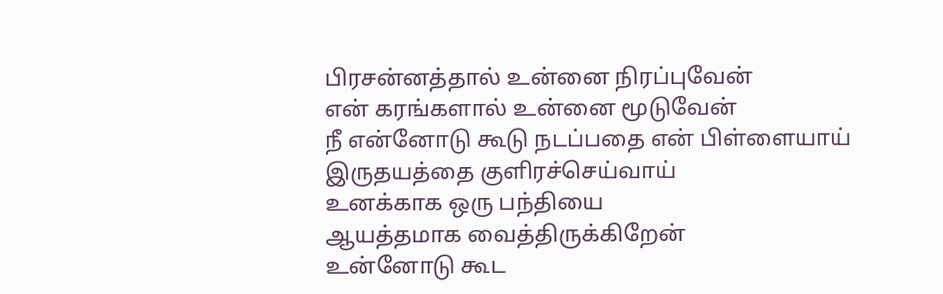பிரசன்னத்தால் உன்னை நிரப்புவேன்
என் கரங்களால் உன்னை மூடுவேன்
நீ என்னோடு கூடு நடப்பதை என் பிள்ளையாய்
இருதயத்தை குளிரச்செய்வாய்
உனக்காக ஒரு பந்தியை
ஆயத்தமாக வைத்திருக்கிறேன்
உன்னோடு கூட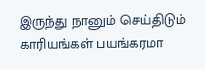இருந்து நானும் செய்திடும்
காரியங்கள் பயங்கரமா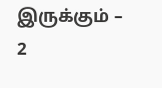இருக்கும் – 2